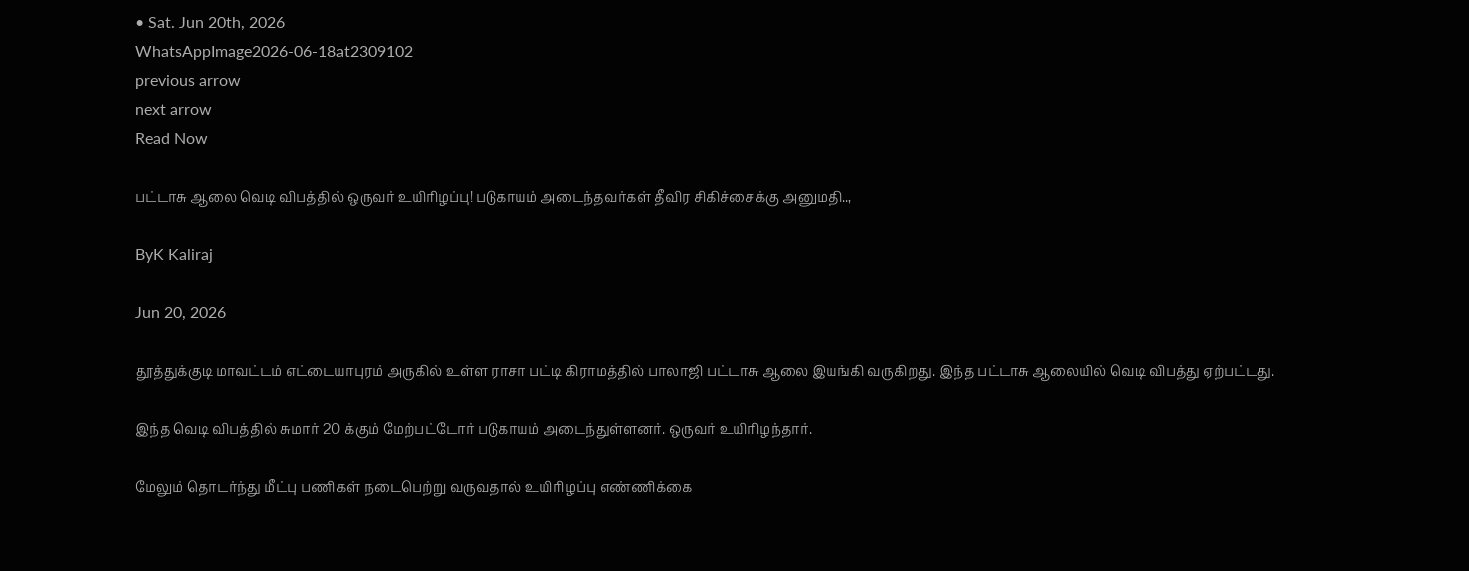• Sat. Jun 20th, 2026
WhatsAppImage2026-06-18at2309102
previous arrow
next arrow
Read Now

பட்டாசு ஆலை வெடி விபத்தில் ஒருவர் உயிரிழப்பு! படுகாயம் அடைந்தவர்கள் தீவிர சிகிச்சைக்கு அனுமதி..,

ByK Kaliraj

Jun 20, 2026

தூத்துக்குடி மாவட்டம் எட்டையாபுரம் அருகில் உள்ள ராசா பட்டி கிராமத்தில் பாலாஜி பட்டாசு ஆலை இயங்கி வருகிறது. இந்த பட்டாசு ஆலையில் வெடி விபத்து ஏற்பட்டது.

இந்த வெடி விபத்தில் சுமார் 20 க்கும் மேற்பட்டோர் படுகாயம் அடைந்துள்ளனர். ஒருவர் உயிரிழந்தார்.

மேலும் தொடர்ந்து மீட்பு பணிகள் நடைபெற்று வருவதால் உயிரிழப்பு எண்ணிக்கை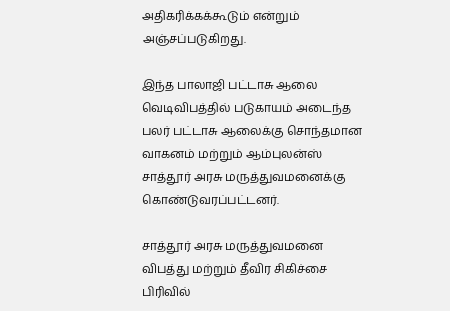அதிகரிக்கக்கூடும் என்றும் அஞ்சப்படுகிறது.

இந்த பாலாஜி பட்டாசு ஆலை வெடிவிபத்தில் படுகாயம் அடைந்த பலர் பட்டாசு ஆலைக்கு சொந்தமான வாகனம் மற்றும் ஆம்புலன்ஸ் சாத்தூர் அரசு மருத்துவமனைக்கு கொண்டுவரப்பட்டனர்.

சாத்தூர் அரசு மருத்துவமனை விபத்து மற்றும் தீவிர சிகிச்சை பிரிவில்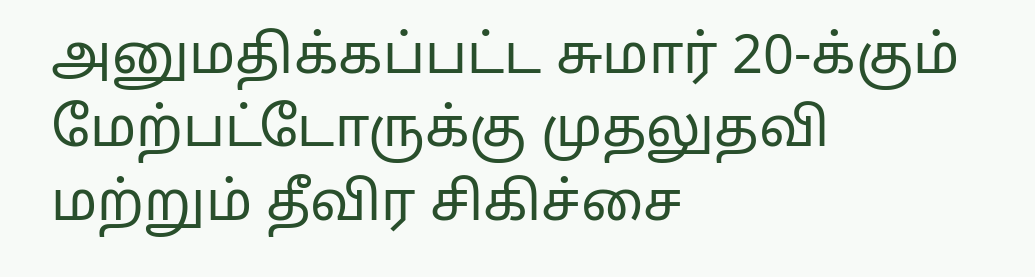அனுமதிக்கப்பட்ட சுமார் 20-க்கும் மேற்பட்டோருக்கு முதலுதவி மற்றும் தீவிர சிகிச்சை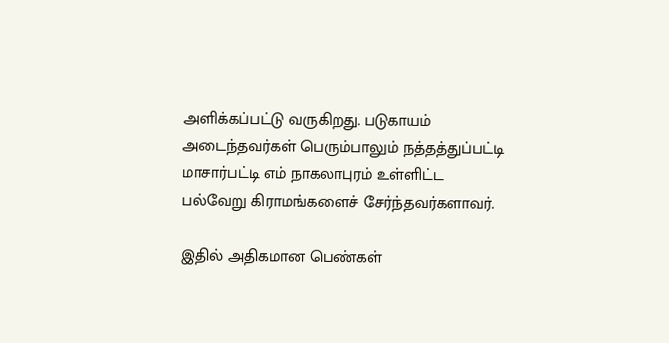அளிக்கப்பட்டு வருகிறது. படுகாயம் அடைந்தவர்கள் பெரும்பாலும் நத்தத்துப்பட்டி மாசார்பட்டி எம் நாகலாபுரம் உள்ளிட்ட பல்வேறு கிராமங்களைச் சேர்ந்தவர்களாவர்.

இதில் அதிகமான பெண்கள்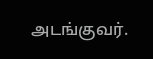அடங்குவர்.